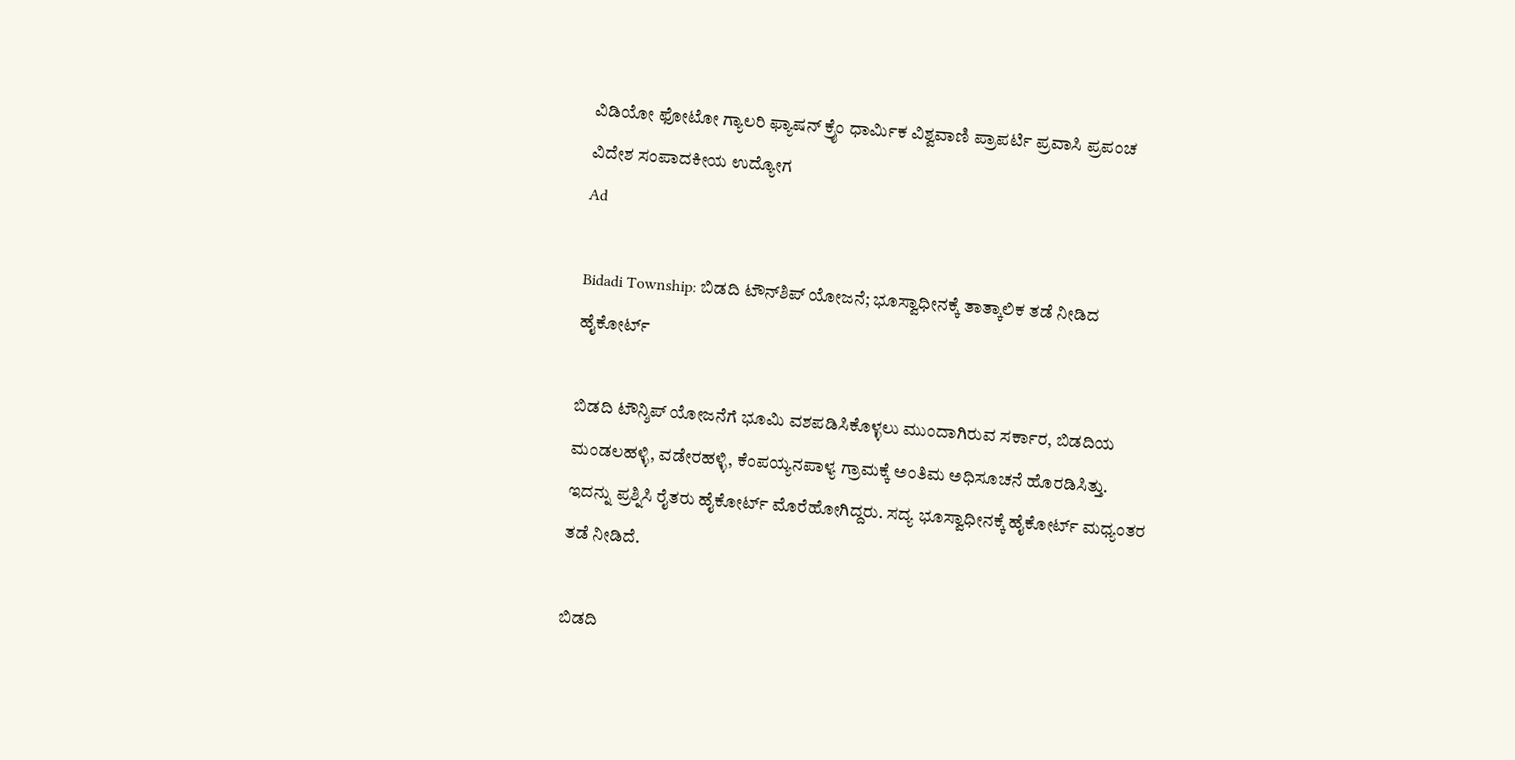ವಿಡಿಯೋ ಫೋಟೋ ಗ್ಯಾಲರಿ ಫ್ಯಾಷನ್ ಕ್ರೈಂ ಧಾರ್ಮಿಕ ವಿಶ್ವವಾಣಿ ಪ್ರಾಪರ್ಟಿ ಪ್ರವಾಸಿ ಪ್ರಪಂಚ ವಿದೇಶ ಸಂಪಾದಕೀಯ ಉದ್ಯೋಗ
Ad

Bidadi Township: ಬಿಡದಿ ಟೌನ್‌ಶಿಪ್‌ ಯೋಜನೆ; ಭೂಸ್ವಾಧೀನಕ್ಕೆ ತಾತ್ಕಾಲಿಕ ತಡೆ ನೀಡಿದ ಹೈಕೋರ್ಟ್‌

ಬಿಡದಿ ಟೌನ್ಶಿಪ್ ಯೋಜನೆಗೆ ಭೂಮಿ ವಶಪಡಿಸಿಕೊಳ್ಳಲು ಮುಂದಾಗಿರುವ ಸರ್ಕಾರ, ಬಿಡದಿಯ ಮಂಡಲಹಳ್ಳಿ, ವಡೇರಹಳ್ಳಿ, ಕೆಂಪಯ್ಯನಪಾಳ್ಯ ಗ್ರಾಮಕ್ಕೆ ಅಂತಿಮ ಅಧಿಸೂಚನೆ ಹೊರಡಿಸಿತ್ತು. ಇದನ್ನು ಪ್ರಶ್ನಿಸಿ ರೈತರು ಹೈಕೋರ್ಟ್ ಮೊರೆಹೋಗಿದ್ದರು. ಸದ್ಯ ಭೂಸ್ವಾಧೀನಕ್ಕೆ ಹೈಕೋರ್ಟ್‌ ಮಧ್ಯಂತರ ತಡೆ ನೀಡಿದೆ.

ಬಿಡದಿ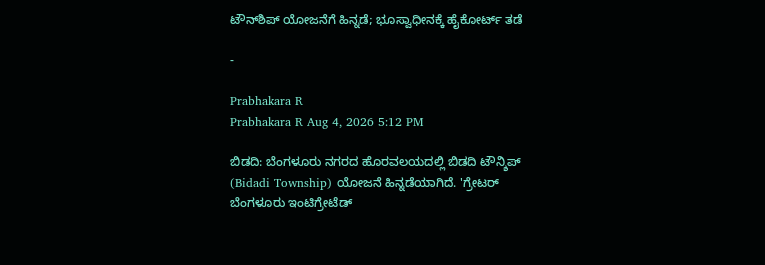ಟೌನ್‌ಶಿಪ್‌ ಯೋಜನೆಗೆ ಹಿನ್ನಡೆ; ಭೂಸ್ವಾಧೀನಕ್ಕೆ ಹೈಕೋರ್ಟ್‌ ತಡೆ

-

Prabhakara R
Prabhakara R Aug 4, 2026 5:12 PM

ಬಿಡದಿ: ಬೆಂಗಳೂರು ನಗರದ ಹೊರವಲಯದಲ್ಲಿ ಬಿಡದಿ ಟೌನ್ಶಿಪ್ (Bidadi Township) ಯೋಜನೆ ಹಿನ್ನಡೆಯಾಗಿದೆ. 'ಗ್ರೇಟರ್ ಬೆಂಗಳೂರು ಇಂಟಿಗ್ರೇಟೆಡ್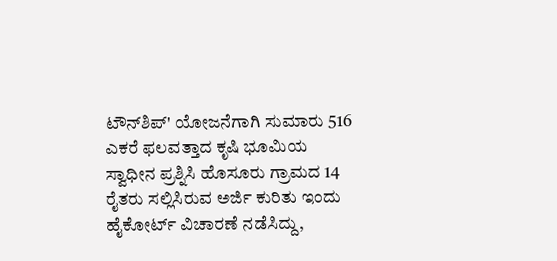ಟೌನ್‌ಶಿಪ್' ಯೋಜನೆಗಾಗಿ ಸುಮಾರು 516 ಎಕರೆ ಫಲವತ್ತಾದ ಕೃಷಿ ಭೂಮಿಯ ಸ್ವಾಧೀನ ಪ್ರಶ್ನಿಸಿ ಹೊಸೂರು ಗ್ರಾಮದ 14 ರೈತರು ಸಲ್ಲಿಸಿರುವ ಅರ್ಜಿ ಕುರಿತು ಇಂದು ಹೈಕೋರ್ಟ್ ವಿಚಾರಣೆ ನಡೆಸಿದ್ದು,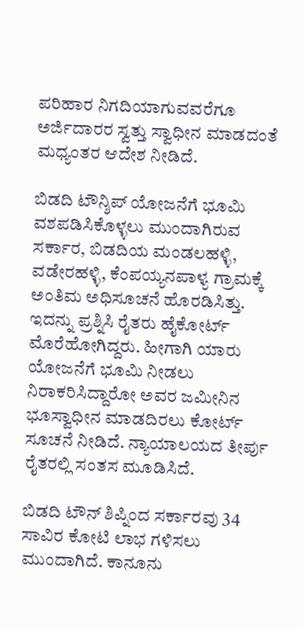ಪರಿಹಾರ ನಿಗದಿಯಾಗುವವರೆಗೂ ಅರ್ಜಿದಾರರ ಸ್ವತ್ತು ಸ್ವಾಧೀನ ಮಾಡದಂತೆ ಮಧ್ಯಂತರ ಆದೇಶ ನೀಡಿದೆ.

ಬಿಡದಿ ಟೌನ್ಶಿಪ್ ಯೋಜನೆಗೆ ಭೂಮಿ ವಶಪಡಿಸಿಕೊಳ್ಳಲು ಮುಂದಾಗಿರುವ ಸರ್ಕಾರ, ಬಿಡದಿಯ ಮಂಡಲಹಳ್ಳಿ, ವಡೇರಹಳ್ಳಿ, ಕೆಂಪಯ್ಯನಪಾಳ್ಯ ಗ್ರಾಮಕ್ಕೆ ಅಂತಿಮ ಅಧಿಸೂಚನೆ ಹೊರಡಿಸಿತ್ತು. ಇದನ್ನು ಪ್ರಶ್ನಿಸಿ ರೈತರು ಹೈಕೋರ್ಟ್ ಮೊರೆಹೋಗಿದ್ದರು. ಹೀಗಾಗಿ ಯಾರು ಯೋಜನೆಗೆ ಭೂಮಿ ನೀಡಲು ನಿರಾಕರಿಸಿದ್ದಾರೋ ಅವರ ಜಮೀನಿನ ಭೂಸ್ವಾಧೀನ ಮಾಡದಿರಲು ಕೋರ್ಟ್ ಸೂಚನೆ ನೀಡಿದೆ. ನ್ಯಾಯಾಲಯದ ತೀರ್ಪು ರೈತರಲ್ಲಿ ಸಂತಸ ಮೂಡಿಸಿದೆ.

ಬಿಡದಿ ಟೌನ್ ಶಿಪ್ನಿಂದ ಸರ್ಕಾರವು 34 ಸಾವಿರ ಕೋಟಿ ಲಾಭ ಗಳಿಸಲು ಮುಂದಾಗಿದೆ. ಕಾನೂನು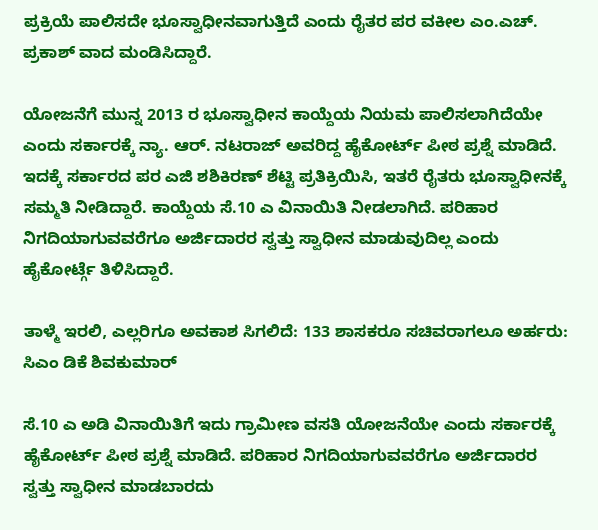ಪ್ರಕ್ರಿಯೆ ಪಾಲಿಸದೇ ಭೂಸ್ವಾಧೀನವಾಗುತ್ತಿದೆ ಎಂದು ರೈತರ ಪರ ವಕೀಲ ಎಂ.ಎಚ್. ಪ್ರಕಾಶ್ ವಾದ ಮಂಡಿಸಿದ್ದಾರೆ.

ಯೋಜನೆಗೆ ಮುನ್ನ 2013 ರ ಭೂಸ್ವಾಧೀನ ಕಾಯ್ದೆಯ ನಿಯಮ ಪಾಲಿಸಲಾಗಿದೆಯೇ ಎಂದು ಸರ್ಕಾರಕ್ಕೆ ನ್ಯಾ. ಆರ್. ನಟರಾಜ್ ಅವರಿದ್ದ ಹೈಕೋರ್ಟ್ ಪೀಠ ಪ್ರಶ್ನೆ ಮಾಡಿದೆ. ಇದಕ್ಕೆ ಸರ್ಕಾರದ ಪರ ಎಜಿ ಶಶಿಕಿರಣ್ ಶೆಟ್ಟಿ ಪ್ರತಿಕ್ರಿಯಿಸಿ, ಇತರೆ ರೈತರು ಭೂಸ್ವಾಧೀನಕ್ಕೆ ಸಮ್ಮತಿ ನೀಡಿದ್ದಾರೆ. ಕಾಯ್ದೆಯ ಸೆ.10 ಎ ವಿನಾಯಿತಿ‌ ನೀಡಲಾಗಿದೆ. ಪರಿಹಾರ ನಿಗದಿಯಾಗುವವರೆಗೂ ಅರ್ಜಿದಾರರ ಸ್ವತ್ತು ಸ್ವಾಧೀನ ಮಾಡುವುದಿಲ್ಲ ಎಂದು ಹೈಕೋರ್ಟ್ಗೆ ತಿಳಿಸಿದ್ದಾರೆ.

ತಾಳ್ಮೆ ಇರಲಿ, ಎಲ್ಲರಿಗೂ ಅವಕಾಶ ಸಿಗಲಿದೆ: 133 ಶಾಸಕರೂ ಸಚಿವರಾಗಲೂ ಅರ್ಹರು: ಸಿಎಂ ಡಿಕೆ ಶಿವಕುಮಾರ್

ಸೆ.10 ಎ ಅಡಿ ವಿನಾಯಿತಿಗೆ ಇದು ಗ್ರಾಮೀಣ ವಸತಿ ಯೋಜನೆಯೇ ಎಂದು ಸರ್ಕಾರಕ್ಕೆ ಹೈಕೋರ್ಟ್ ಪೀಠ ಪ್ರಶ್ನೆ ಮಾಡಿದೆ. ಪರಿಹಾರ ನಿಗದಿಯಾಗುವವರೆಗೂ ಅರ್ಜಿದಾರರ ಸ್ವತ್ತು ಸ್ವಾಧೀನ ಮಾಡಬಾರದು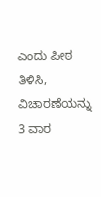ಎಂದು ಪೀಠ ತಿಳಿಸಿ, ವಿಚಾರಣೆಯನ್ನು 3 ವಾರ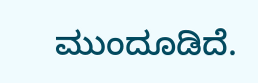ಮುಂದೂಡಿದೆ.